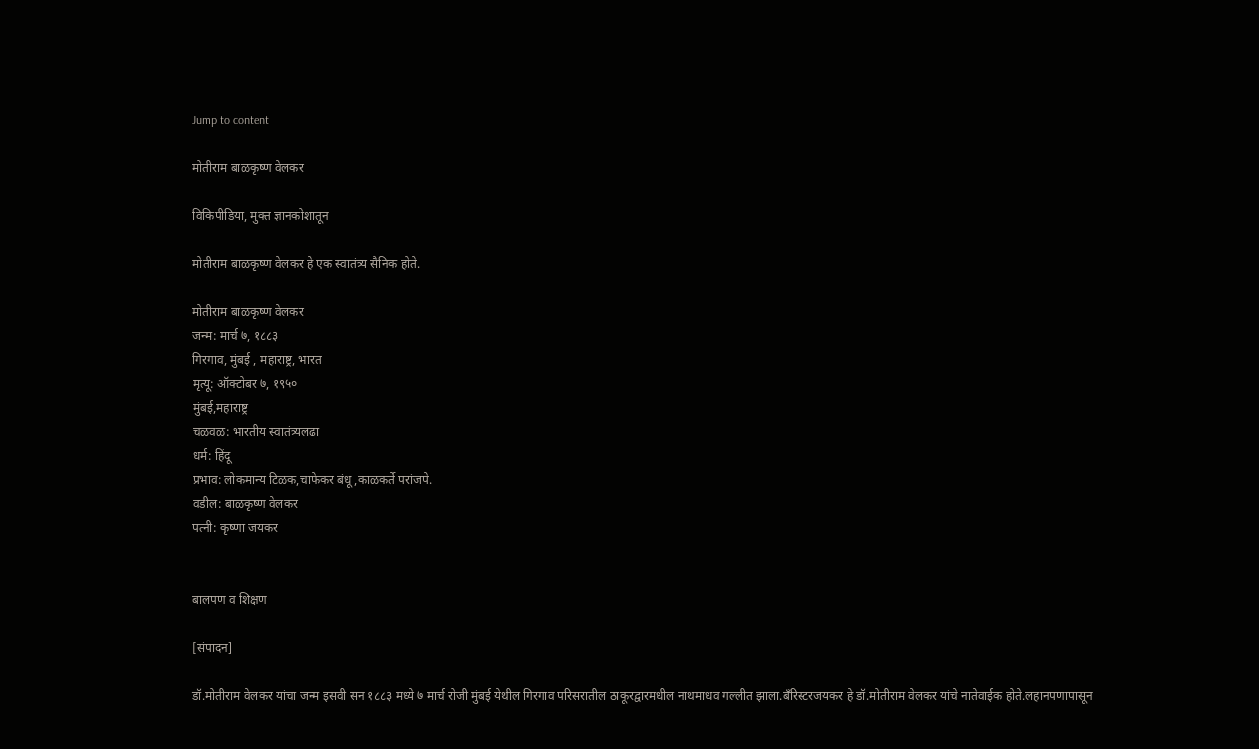Jump to content

मोतीराम बाळकृष्ण वेलकर

विकिपीडिया, मुक्‍त ज्ञानकोशातून

मोतीराम बाळकृष्ण वेलकर हे एक स्वातंत्र्य सैनिक होते.

मोतीराम बाळकृष्ण वेलकर
जन्म: मार्च ७, १८८३
गिरगाव, मुंबई , महाराष्ट्र, भारत
मृत्यू: ऑक्टोबर ७, १९५०
मुंबई,महाराष्ट्र
चळवळ: भारतीय स्वातंत्र्यलढा
धर्म: हिंदू
प्रभाव: लोकमान्य टिळक,चाफेकर बंधू,काळकर्ते परांजपे.
वडील: बाळकृष्ण वेलकर
पत्नी: कृष्णा जयकर


बालपण व शिक्षण

[संपादन]

डॉ.मोतीराम वेलकर यांचा जन्म इसवी सन १८८३ मध्ये ७ मार्च रोजी मुंबई येथील गिरगाव परिसरातील ठाकूरद्वारमधील नाथमाधव गल्लीत झाला.बँरिस्टरजयकर हे डॉ.मोतीराम वेलकर यांचे नातेवाईक होते.लहानपणापासून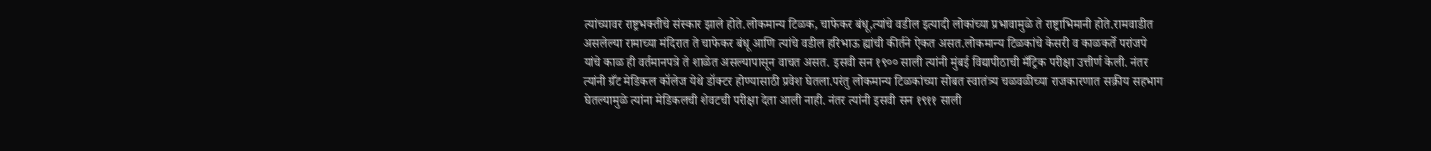त्यांच्यावर राष्ट्रभक्तीचे संस्कार झाले होते.लोकमान्य टिळक, चाफेकर बंधू,त्यांचे वडील इत्यादी लोकांच्या प्रभावामुळे ते राष्ट्राभिमानी होते.रामवाडीत असलेल्या रामाच्या मंदिरात ते चाफेकर बंधू आणि त्यांचे वडील हरिभाऊ ह्यांची कीर्तने ऐकत असत.लोकमान्य टिळकांचे केसरी व काळकर्ते परांजपे यांचे काळ ही वर्तमानपत्रे ते शाळेत असल्यापासून वाचत असत. इसवी सन १९०० साली त्यांनी मुंबई विद्यापीठाची मँट्रिक परीक्षा उत्तीर्ण केली. नंतर त्यांनी ग्रँट मेडिकल कॉलेज येथे डॉक्टर होण्यासाठी प्रवेश घेतला.परंतु लोकमान्य टिळकांच्या सोबत स्वातंत्र्य चळवळीच्या राजकारणात सक्रीय सहभाग घेतल्यामुळे त्यांना मेडिकलची शेवटची परीक्षा देता आली नाही. नंतर त्यांनी इसवी सन १९११ साली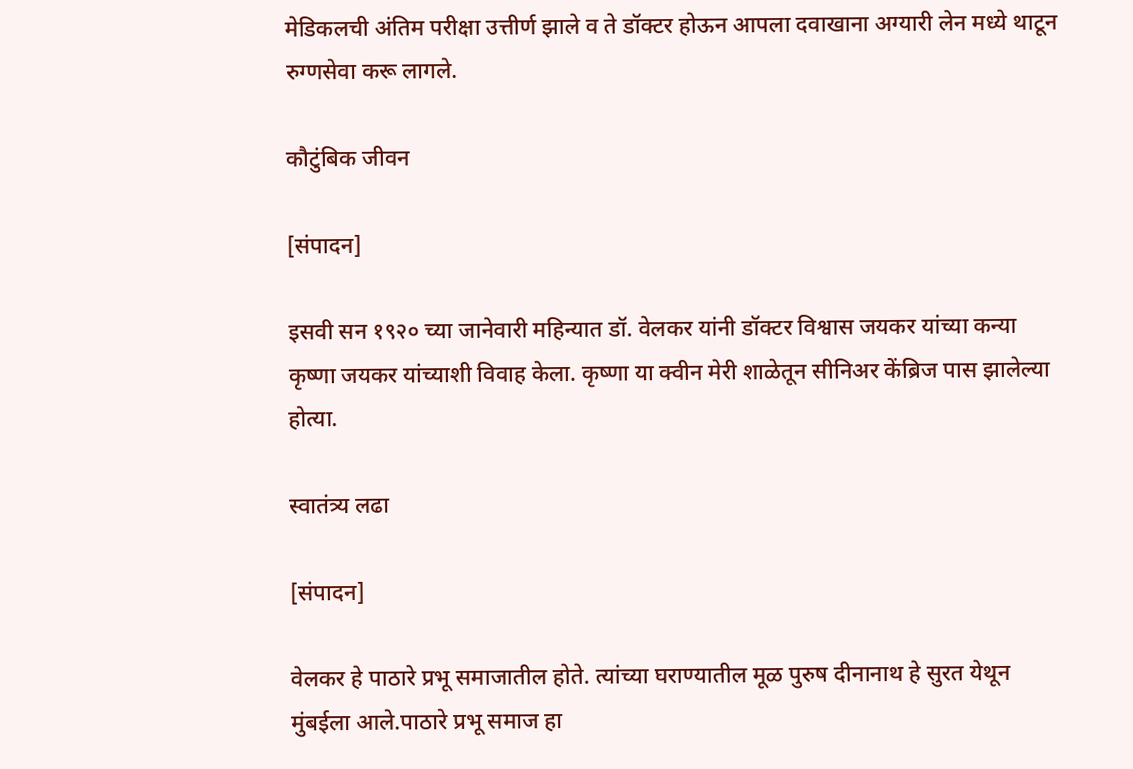मेडिकलची अंतिम परीक्षा उत्तीर्ण झाले व ते डॉक्टर होऊन आपला दवाखाना अग्यारी लेन मध्ये थाटून रुग्णसेवा करू लागले.

कौटुंबिक जीवन

[संपादन]

इसवी सन १९२० च्या जानेवारी महिन्यात डॉ. वेलकर यांनी डॉक्टर विश्वास जयकर यांच्या कन्या कृष्णा जयकर यांच्याशी विवाह केला. कृष्णा या क्वीन मेरी शाळेतून सीनिअर केंब्रिज पास झालेल्या होत्या.

स्वातंत्र्य लढा

[संपादन]

वेलकर हे पाठारे प्रभू समाजातील होते. त्यांच्या घराण्यातील मूळ पुरुष दीनानाथ हे सुरत येथून मुंबईला आले.पाठारे प्रभू समाज हा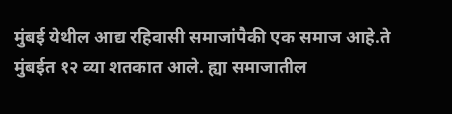मुंबई येथील आद्य रहिवासी समाजांपैकी एक समाज आहे.ते मुंबईत १२ व्या शतकात आले. ह्या समाजातील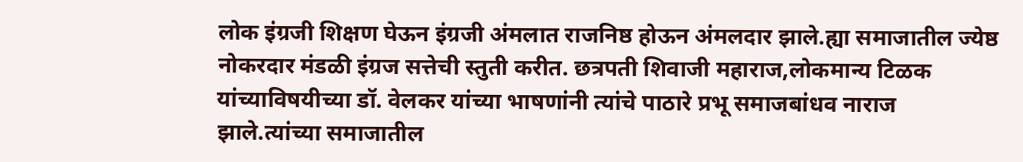लोक इंग्रजी शिक्षण घेऊन इंग्रजी अंमलात राजनिष्ठ होऊन अंमलदार झाले.ह्या समाजातील ज्येष्ठ नोकरदार मंडळी इंग्रज सत्तेची स्तुती करीत. छत्रपती शिवाजी महाराज,लोकमान्य टिळक यांच्याविषयीच्या डॉ. वेलकर यांच्या भाषणांनी त्यांचे पाठारे प्रभू समाजबांधव नाराज झाले.त्यांच्या समाजातील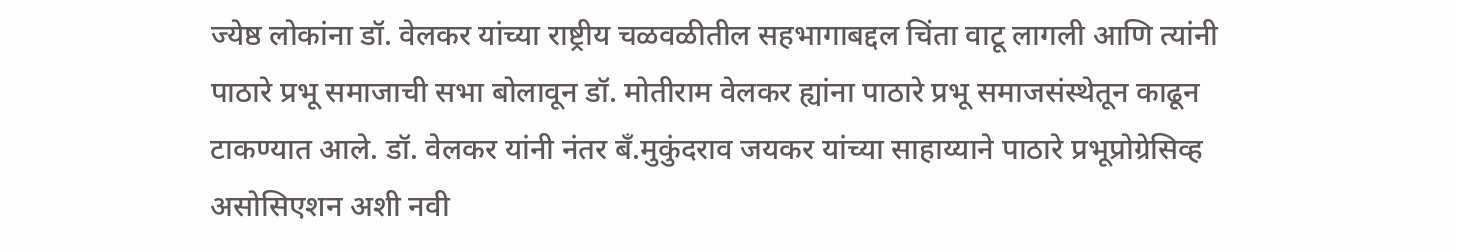ज्येष्ठ लोकांना डॉ. वेलकर यांच्या राष्ट्रीय चळवळीतील सहभागाबद्दल चिंता वाटू लागली आणि त्यांनी पाठारे प्रभू समाजाची सभा बोलावून डॉ. मोतीराम वेलकर ह्यांना पाठारे प्रभू समाजसंस्थेतून काढून टाकण्यात आले. डॉ. वेलकर यांनी नंतर बँ.मुकुंदराव जयकर यांच्या साहाय्याने पाठारे प्रभूप्रोग्रेसिव्ह असोसिएशन अशी नवी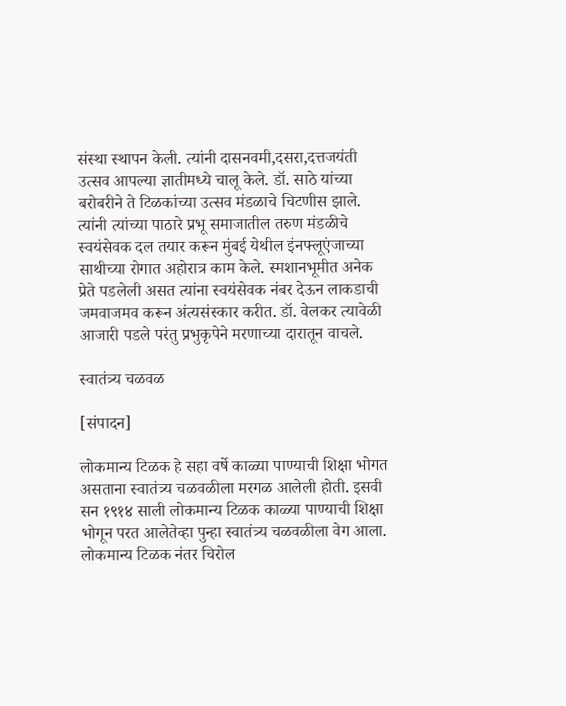संस्था स्थापन केली. त्यांनी दासनवमी,दसरा,दत्तजयंती उत्सव आपल्या ज्ञातीमध्ये चालू केले. डॉ. साठे यांच्या बरोबरीने ते टिळकांच्या उत्सव मंडळाचे चिटणीस झाले. त्यांनी त्यांच्या पाठारे प्रभू समाजातील तरुण मंडळीचे स्वयंसेवक दल तयार करून मुंबई येथील इंनफ्लूएंजाच्या साथीच्या रोगात अहोरात्र काम केले. स्मशानभूमीत अनेक प्रेते पडलेली असत त्यांना स्वयंसेवक नंबर देऊन लाकडाची जमवाजमव करून अंत्यसंस्कार करीत. डॉ. वेलकर त्यावेळी आजारी पडले परंतु प्रभुकृपेने मरणाच्या दारातून वाचले.

स्वातंत्र्य चळवळ

[संपादन]

लोकमान्य टिळक हे सहा वर्षे काळ्या पाण्याची शिक्षा भोगत असताना स्वातंत्र्य चळवळीला मरगळ आलेली होती. इसवी सन १९१४ साली लोकमान्य टिळक काळ्या पाण्याची शिक्षा भोगून परत आलेतेव्हा पुन्हा स्वातंत्र्य चळवळीला वेग आला. लोकमान्य टिळक नंतर चिरोल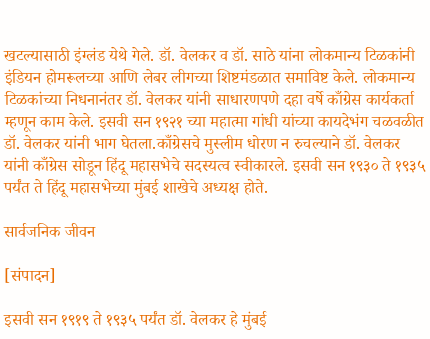खटल्यासाठी इंग्लंड येथे गेले. डॉ. वेलकर व डॉ. साठे यांना लोकमान्य टिळकांनी इंडियन होमरूलच्या आणि लेबर लीगच्या शिष्टमंडळात समाविष्ट केले. लोकमान्य टिळकांच्या निधनानंतर डॉ. वेलकर यांनी साधारणपणे दहा वर्षे काँग्रेस कार्यकर्ता म्हणून काम केले. इसवी सन १९२१ च्या महात्मा गांधी यांच्या कायदेभंग चळवळीत डॉ. वेलकर यांनी भाग घेतला.काँग्रेसचे मुस्लीम धोरण न रुचल्याने डॉ. वेलकर यांनी काँग्रेस सोडून हिंदू महासभेचे सदस्यत्व स्वीकारले. इसवी सन १९३० ते १९३५ पर्यंत ते हिंदू महासभेच्या मुंबई शाखेचे अध्यक्ष होते.

सार्वजनिक जीवन

[संपादन]

इसवी सन १९१९ ते १९३५ पर्यंत डॉ. वेलकर हे मुंबई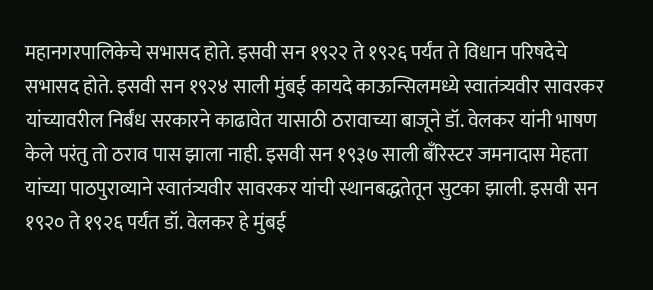महानगरपालिकेचे सभासद होते. इसवी सन १९२२ ते १९२६ पर्यंत ते विधान परिषदेचे सभासद होते. इसवी सन १९२४ साली मुंबई कायदे काऊन्सिलमध्ये स्वातंत्र्यवीर सावरकर यांच्यावरील निर्बंध सरकारने काढावेत यासाठी ठरावाच्या बाजूने डॉ. वेलकर यांनी भाषण केले परंतु तो ठराव पास झाला नाही. इसवी सन १९३७ साली बँरिस्टर जमनादास मेहता यांच्या पाठपुराव्याने स्वातंत्र्यवीर सावरकर यांची स्थानबद्धतेतून सुटका झाली. इसवी सन १९२० ते १९२६ पर्यंत डॉ. वेलकर हे मुंबई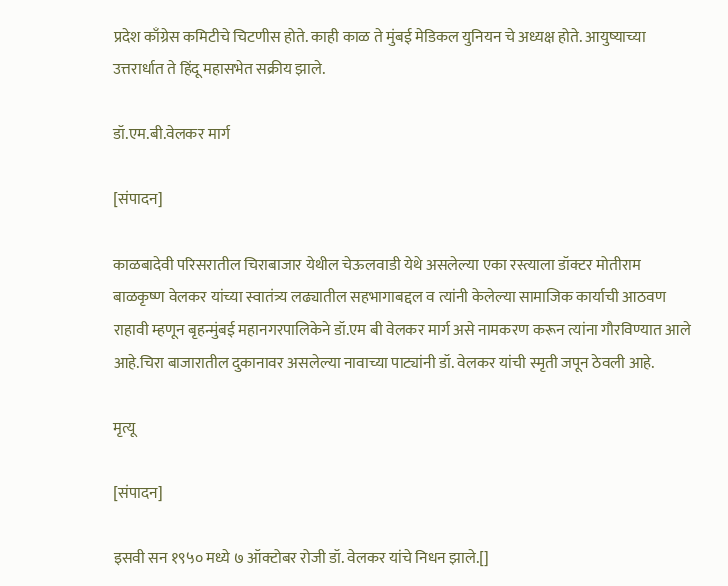प्रदेश काँग्रेस कमिटीचे चिटणीस होते. काही काळ ते मुंबई मेडिकल युनियन चे अध्यक्ष होते. आयुष्याच्या उत्तरार्धात ते हिंदू महासभेत सक्रीय झाले.

डॉ.एम.बी.वेलकर मार्ग

[संपादन]

काळबादेवी परिसरातील चिराबाजार येथील चेऊलवाडी येथे असलेल्या एका रस्त्याला डॉक्टर मोतीराम बाळकृष्ण वेलकर यांच्या स्वातंत्र्य लढ्यातील सहभागाबद्दल व त्यांनी केलेल्या सामाजिक कार्याची आठवण राहावी म्हणून बृहन्मुंबई महानगरपालिकेने डॉ.एम बी वेलकर मार्ग असे नामकरण करून त्यांना गौरविण्यात आले आहे.चिरा बाजारातील दुकानावर असलेल्या नावाच्या पाट्यांनी डॉ. वेलकर यांची स्मृती जपून ठेवली आहे.

मृत्यू

[संपादन]

इसवी सन १९५० मध्ये ७ ऑक्टोबर रोजी डॉ. वेलकर यांचे निधन झाले.[]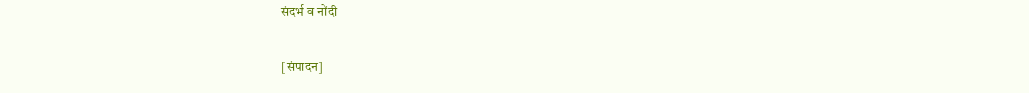संदर्भ व नोंदी

[संपादन]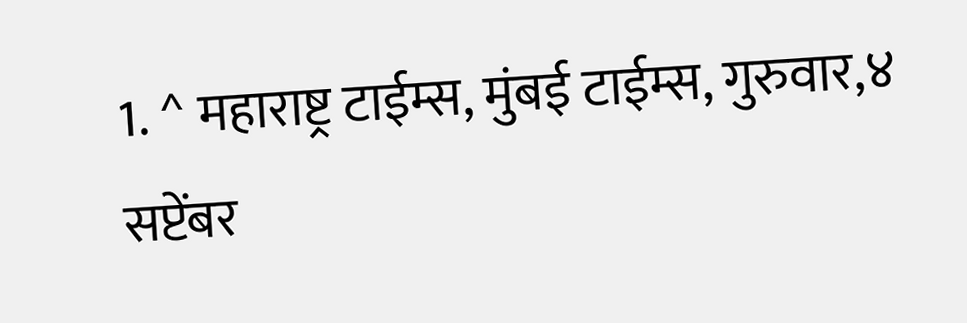1. ^ महाराष्ट्र टाईम्स, मुंबई टाईम्स, गुरुवार,४ सप्टेंबर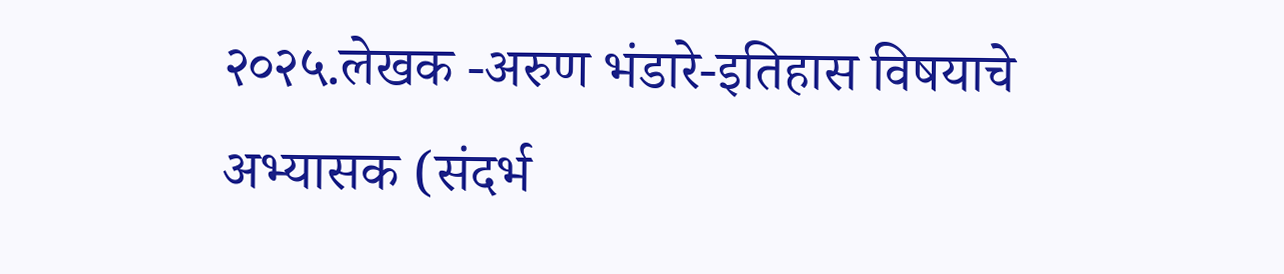२०२५.लेखक -अरुण भंडारे-इतिहास विषयाचे अभ्यासक (संदर्भ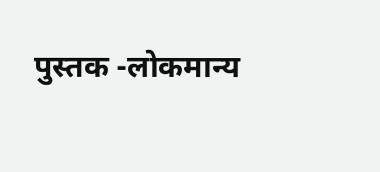पुस्तक -लोकमान्य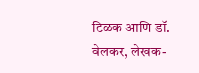टिळक आणि डॉ. वेलकर, लेखक-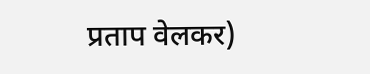प्रताप वेलकर)